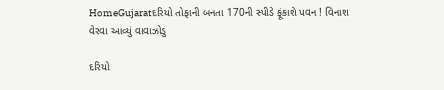HomeGujaratદરિયો તોફાની બનતા 170ની સ્પીડે ફૂંકાશે પવન ! વિનાશ વેરવા આવ્યું વાવાઝોડુ

દરિયો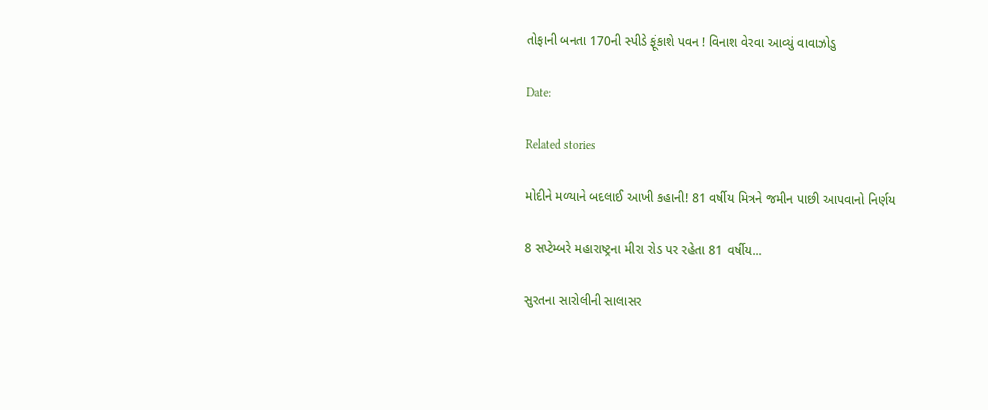તોફાની બનતા 170ની સ્પીડે ફૂંકાશે પવન ! વિનાશ વેરવા આવ્યું વાવાઝોડુ

Date:

Related stories

મોદીને મળ્યાને બદલાઈ આખી કહાની! 81 વર્ષીય મિત્રને જમીન પાછી આપવાનો નિર્ણય

8 સપ્ટેમ્બરે મહારાષ્ટ્રના મીરા રોડ પર રહેતા 81 વર્ષીય...

સુરતના સારોલીની સાલાસર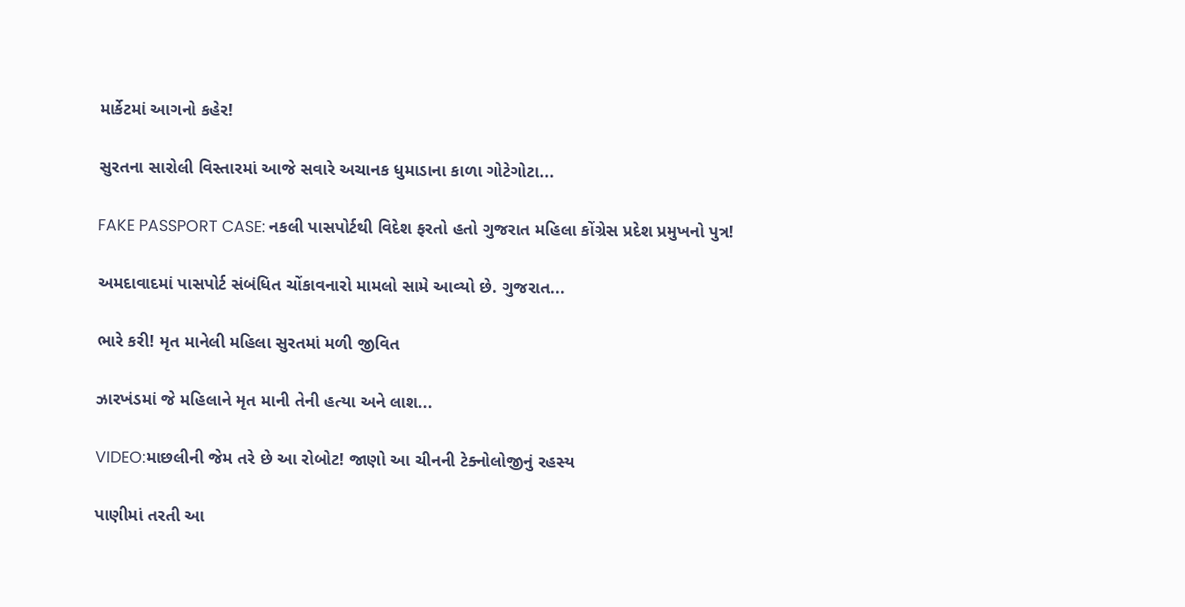માર્કેટમાં આગનો કહેર!

સુરતના સારોલી વિસ્તારમાં આજે સવારે અચાનક ધુમાડાના કાળા ગોટેગોટા...

FAKE PASSPORT CASE: નકલી પાસપોર્ટથી વિદેશ ફરતો હતો ગુજરાત મહિલા કોંગ્રેસ પ્રદેશ પ્રમુખનો પુત્ર!

અમદાવાદમાં પાસપોર્ટ સંબંધિત ચોંકાવનારો મામલો સામે આવ્યો છે. ગુજરાત...

ભારે કરી! મૃત માનેલી મહિલા સુરતમાં મળી જીવિત

ઝારખંડમાં જે મહિલાને મૃત માની તેની હત્યા અને લાશ...

VIDEO:માછલીની જેમ તરે છે આ રોબોટ! જાણો આ ચીનની ટેક્નોલોજીનું રહસ્ય

પાણીમાં તરતી આ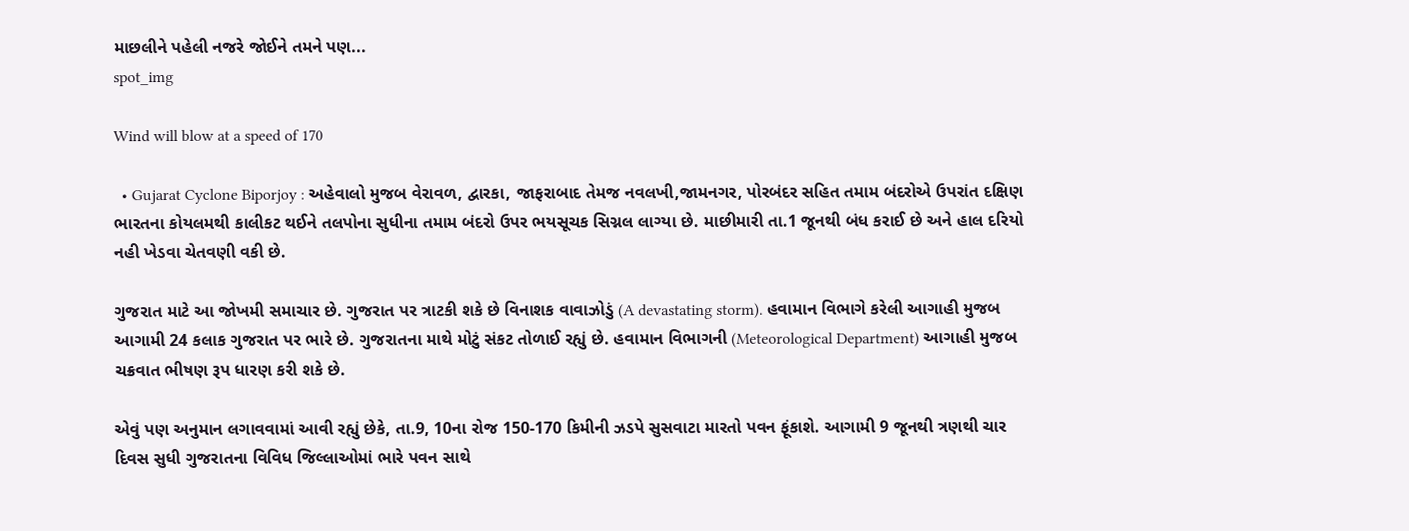માછલીને પહેલી નજરે જોઈને તમને પણ...
spot_img

Wind will blow at a speed of 170

  • Gujarat Cyclone Biporjoy : અહેવાલો મુજબ વેરાવળ, દ્વારકા, જાફરાબાદ તેમજ નવલખી,જામનગર, પોરબંદર સહિત તમામ બંદરોએ ઉપરાંત દક્ષિણ ભારતના કોયલમથી કાલીકટ થઈને તલપોના સુધીના તમામ બંદરો ઉપર ભયસૂચક સિગ્નલ લાગ્યા છે. માછીમારી તા.1 જૂનથી બંધ કરાઈ છે અને હાલ દરિયો નહી ખેડવા ચેતવણી વકી છે.

ગુજરાત માટે આ જોખમી સમાચાર છે. ગુજરાત પર ત્રાટકી શકે છે વિનાશક વાવાઝોડું (A devastating storm). હવામાન વિભાગે કરેલી આગાહી મુજબ આગામી 24 કલાક ગુજરાત પર ભારે છે. ગુજરાતના માથે મોટું સંકટ તોળાઈ રહ્યું છે. હવામાન વિભાગની (Meteorological Department) આગાહી મુજબ ચક્રવાત ભીષણ રૂપ ધારણ કરી શકે છે.

એવું પણ અનુમાન લગાવવામાં આવી રહ્યું છેકે, તા.9, 10ના રોજ 150-170 કિમીની ઝડપે સુસવાટા મારતો પવન ફૂંકાશે. આગામી 9 જૂનથી ત્રણથી ચાર દિવસ સુધી ગુજરાતના વિવિધ જિલ્લાઓમાં ભારે પવન સાથે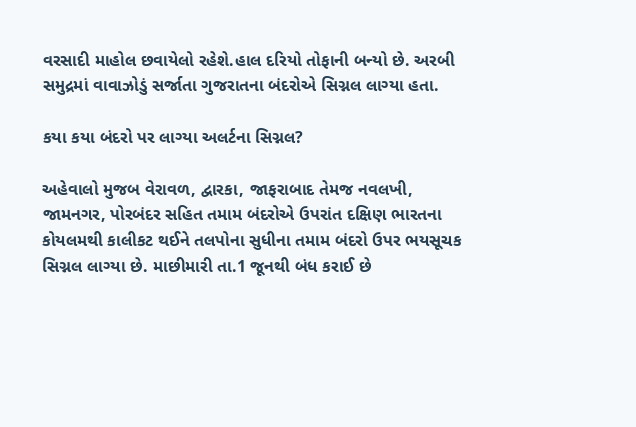વરસાદી માહોલ છવાયેલો રહેશે.હાલ દરિયો તોફાની બન્યો છે. અરબી સમુદ્રમાં વાવાઝોડું સર્જાતા ગુજરાતના બંદરોએ સિગ્નલ લાગ્યા હતા.

કયા કયા બંદરો પર લાગ્યા અલર્ટના સિગ્નલ?

અહેવાલો મુજબ વેરાવળ, દ્વારકા, જાફરાબાદ તેમજ નવલખી, જામનગર, પોરબંદર સહિત તમામ બંદરોએ ઉપરાંત દક્ષિણ ભારતના કોયલમથી કાલીકટ થઈને તલપોના સુધીના તમામ બંદરો ઉપર ભયસૂચક સિગ્નલ લાગ્યા છે. માછીમારી તા.1 જૂનથી બંધ કરાઈ છે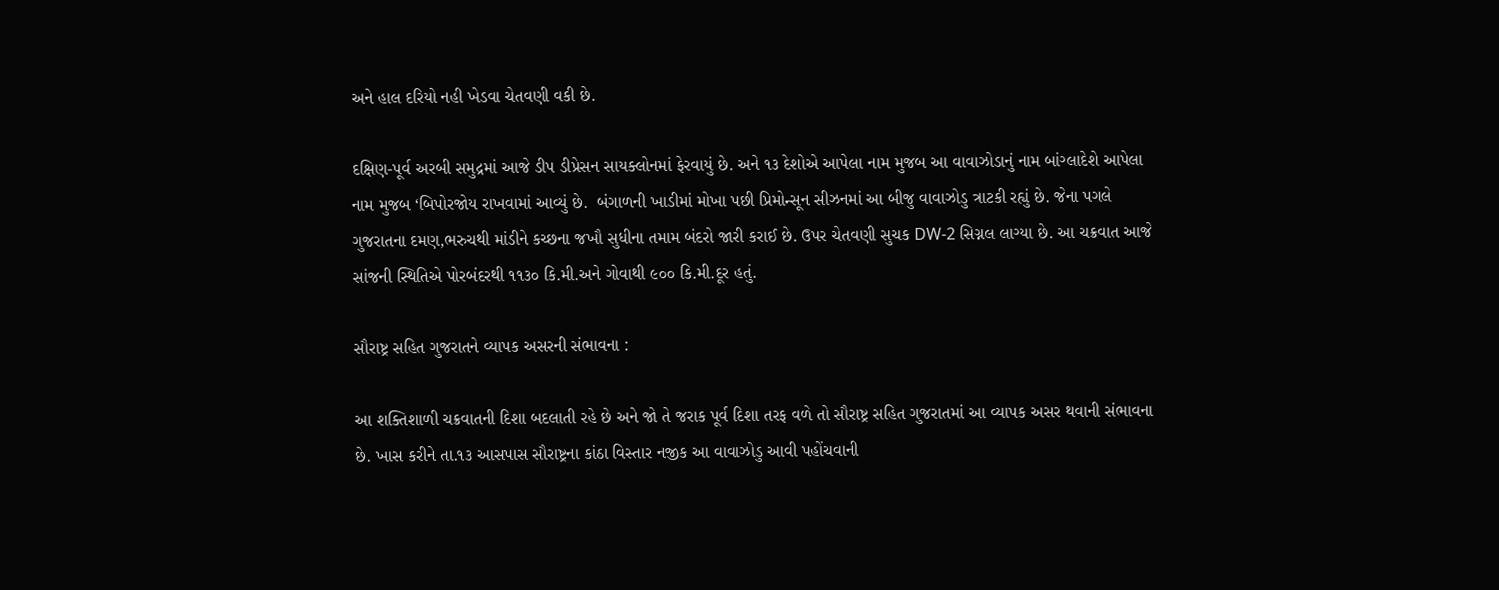અને હાલ દરિયો નહી ખેડવા ચેતવણી વકી છે.

દક્ષિણ-પૂર્વ અરબી સમુદ્રમાં આજે ડીપ ડીપ્રેસન સાયક્લોનમાં ફેરવાયું છે. અને ૧૩ દેશોએ આપેલા નામ મુજબ આ વાવાઝોડાનું નામ બાંગ્લાદેશે આપેલા નામ મુજબ ‘બિપોરજોય રાખવામાં આવ્યું છે.  બંગાળની ખાડીમાં મોખા પછી પ્રિમોન્સૂન સીઝનમાં આ બીજુ વાવાઝોડુ ત્રાટકી રહ્યું છે. જેના પગલે ગુજરાતના દમણ,ભરુચથી માંડીને કચ્છના જખૌ સુધીના તમામ બંદરો જારી કરાઈ છે. ઉપર ચેતવણી સુચક DW-2 સિગ્નલ લાગ્યા છે. આ ચક્રવાત આજે સાંજની સ્થિતિએ પોરબંદરથી ૧૧૩૦ કિ.મી.અને ગોવાથી ૯૦૦ કિ.મી.દૂર હતું.

સૌરાષ્ટ્ર સહિત ગુજરાતને વ્યાપક અસરની સંભાવના :

આ શક્તિશાળી ચક્રવાતની દિશા બદલાતી રહે છે અને જો તે જરાક પૂર્વ દિશા તરફ વળે તો સૌરાષ્ટ્ર સહિત ગુજરાતમાં આ વ્યાપક અસર થવાની સંભાવના છે. ખાસ કરીને તા.૧૩ આસપાસ સૌરાષ્ટ્રના કાંઠા વિસ્તાર નજીક આ વાવાઝોડુ આવી પહોંચવાની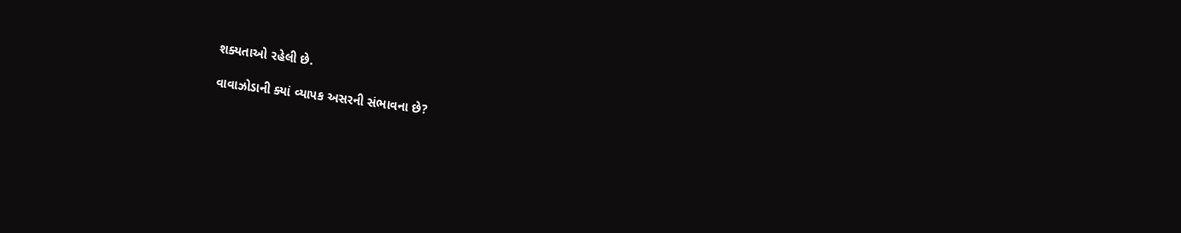શક્યતાઓ રહેલી છે.

વાવાઝોડાની ક્યાં વ્યાપક અસરની સંભાવના છે?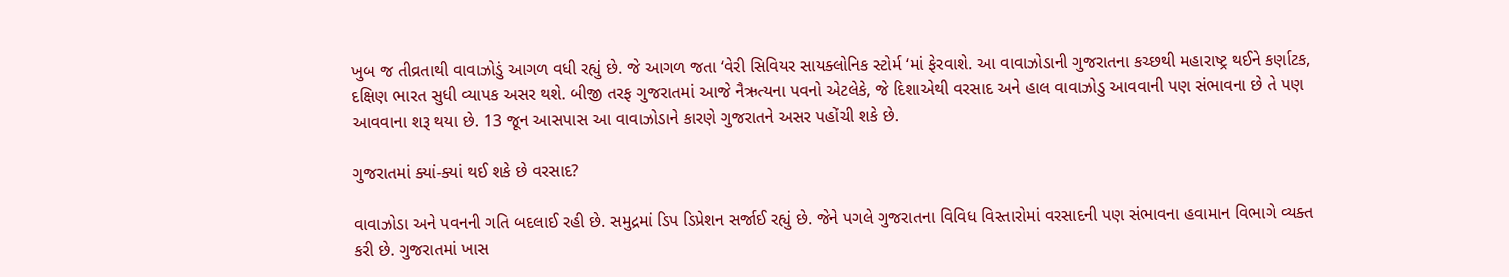ખુબ જ તીવ્રતાથી વાવાઝોડું આગળ વધી રહ્યું છે. જે આગળ જતા ‘વેરી સિવિયર સાયક્લોનિક સ્ટોર્મ ‘માં ફેરવાશે. આ વાવાઝોડાની ગુજરાતના કચ્છથી મહારાષ્ટ્ર થઈને કર્ણાટક, દક્ષિણ ભારત સુધી વ્યાપક અસર થશે. બીજી તરફ ગુજરાતમાં આજે નૈઋત્યના પવનો એટલેકે, જે દિશાએથી વરસાદ અને હાલ વાવાઝોડુ આવવાની પણ સંભાવના છે તે પણ આવવાના શરૂ થયા છે. 13 જૂન આસપાસ આ વાવાઝોડાને કારણે ગુજરાતને અસર પહોંચી શકે છે.

ગુજરાતમાં ક્યાં-ક્યાં થઈ શકે છે વરસાદ?

વાવાઝોડા અને પવનની ગતિ બદલાઈ રહી છે. સમુદ્રમાં ડિપ ડિપ્રેશન સર્જાઈ રહ્યું છે. જેને પગલે ગુજરાતના વિવિધ વિસ્તારોમાં વરસાદની પણ સંભાવના હવામાન વિભાગે વ્યક્ત કરી છે. ગુજરાતમાં ખાસ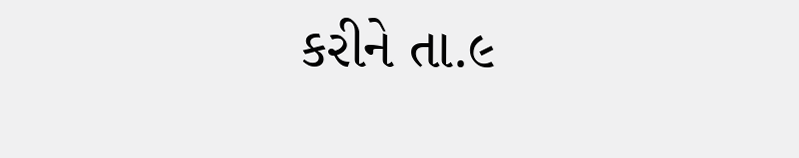કરીને તા.૯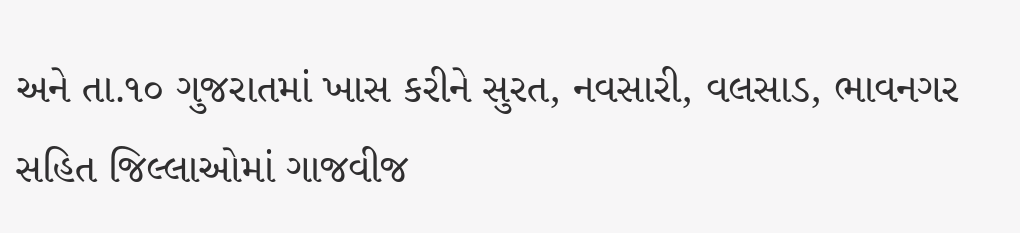અને તા.૧૦ ગુજરાતમાં ખાસ કરીને સુરત, નવસારી, વલસાડ, ભાવનગર સહિત જિલ્લાઓમાં ગાજવીજ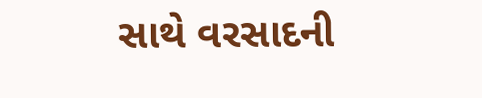સાથે વરસાદની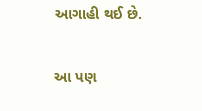આગાહી થઈ છે.

આ પણ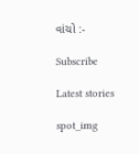વાંચો :-

Subscribe

Latest stories

spot_img